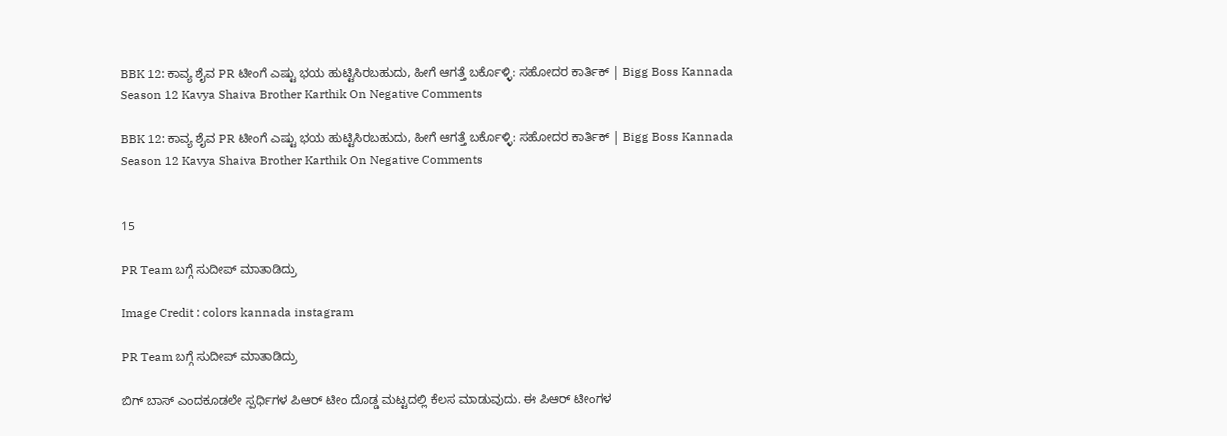BBK 12: ಕಾವ್ಯ ಶೈವ PR ಟೀಂಗೆ ಎಷ್ಟು ಭಯ ಹುಟ್ಟಿಸಿರಬಹುದು, ಹೀಗೆ ಆಗತ್ತೆ ಬರ್ಕೊಳ್ಳಿ: ಸಹೋದರ ಕಾರ್ತಿಕ್ | Bigg Boss Kannada Season 12 Kavya Shaiva Brother Karthik On Negative Comments

BBK 12: ಕಾವ್ಯ ಶೈವ PR ಟೀಂಗೆ ಎಷ್ಟು ಭಯ ಹುಟ್ಟಿಸಿರಬಹುದು, ಹೀಗೆ ಆಗತ್ತೆ ಬರ್ಕೊಳ್ಳಿ: ಸಹೋದರ ಕಾರ್ತಿಕ್ | Bigg Boss Kannada Season 12 Kavya Shaiva Brother Karthik On Negative Comments


15

PR Team ಬಗ್ಗೆ ಸುದೀಪ್‌ ಮಾತಾಡಿದ್ರು

Image Credit : colors kannada instagram

PR Team ಬಗ್ಗೆ ಸುದೀಪ್‌ ಮಾತಾಡಿದ್ರು

ಬಿಗ್‌ ಬಾಸ್‌ ಎಂದಕೂಡಲೇ ಸ್ಪರ್ಧಿಗಳ ಪಿಆರ್‌ ಟೀಂ ದೊಡ್ಡ ಮಟ್ಟದಲ್ಲಿ ಕೆಲಸ ಮಾಡುವುದು. ಈ ಪಿಆರ್‌ ಟೀಂಗಳ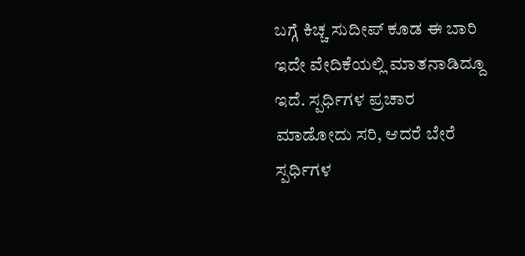ಬಗ್ಗೆ ಕಿಚ್ಚ ಸುದೀಪ್‌ ಕೂಡ ಈ ಬಾರಿ ಇದೇ ವೇದಿಕೆಯಲ್ಲಿ ಮಾತನಾಡಿದ್ದೂ ಇದೆ. ಸ್ಪರ್ಧಿಗಳ ಪ್ರಚಾರ ಮಾಡೋದು ಸರಿ, ಆದರೆ ಬೇರೆ ಸ್ಪರ್ಧಿಗಳ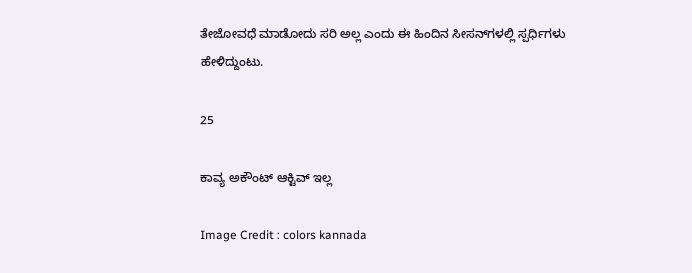ತೇಜೋವಧೆ ಮಾಡೋದು ಸರಿ ಅಲ್ಲ ಎಂದು ಈ ಹಿಂದಿನ ಸೀಸನ್‌ಗಳಲ್ಲಿ ಸ್ಪರ್ಧಿಗಳು ಹೇಳಿದ್ದುಂಟು.

25

ಕಾವ್ಯ ಅಕೌಂಟ್‌ ಆಕ್ಟಿವ್‌ ಇಲ್ಲ

Image Credit : colors kannada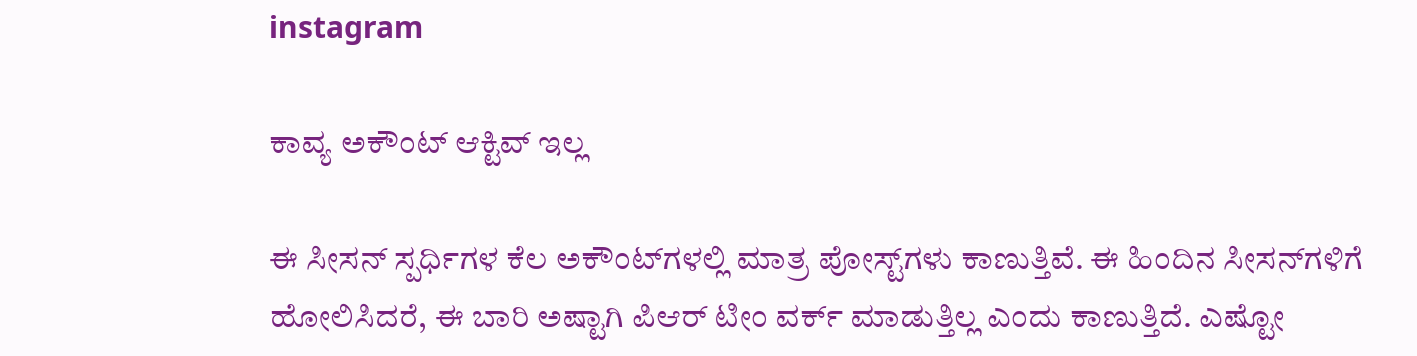instagram

ಕಾವ್ಯ ಅಕೌಂಟ್‌ ಆಕ್ಟಿವ್‌ ಇಲ್ಲ

ಈ ಸೀಸನ್‌ ಸ್ಪರ್ಧಿಗಳ ಕೆಲ ಅಕೌಂಟ್‌ಗಳಲ್ಲಿ ಮಾತ್ರ ಪೋಸ್ಟ್‌ಗಳು ಕಾಣುತ್ತಿವೆ. ಈ ಹಿಂದಿನ ಸೀಸನ್‌ಗಳಿಗೆ ಹೋಲಿಸಿದರೆ, ಈ ಬಾರಿ ಅಷ್ಟಾಗಿ ಪಿಆರ್‌ ಟೀಂ ವರ್ಕ್‌ ಮಾಡುತ್ತಿಲ್ಲ ಎಂದು ಕಾಣುತ್ತಿದೆ. ಎಷ್ಟೋ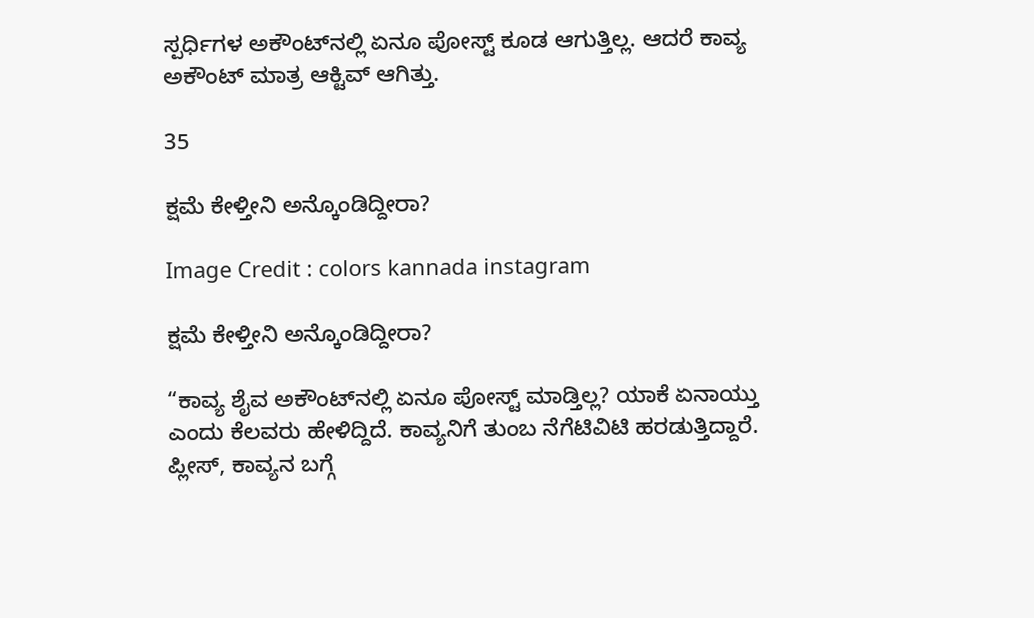ಸ್ಪರ್ಧಿಗಳ ಅಕೌಂಟ್‌ನಲ್ಲಿ ಏನೂ ಪೋಸ್ಟ್‌ ಕೂಡ ಆಗುತ್ತಿಲ್ಲ. ಆದರೆ ಕಾವ್ಯ ಅಕೌಂಟ್‌ ಮಾತ್ರ ಆಕ್ಟಿವ್‌ ಆಗಿತ್ತು.

35

ಕ್ಷಮೆ ಕೇಳ್ತೀನಿ ಅನ್ಕೊಂಡಿದ್ದೀರಾ?

Image Credit : colors kannada instagram

ಕ್ಷಮೆ ಕೇಳ್ತೀನಿ ಅನ್ಕೊಂಡಿದ್ದೀರಾ?

“ಕಾವ್ಯ ಶೈವ ಅಕೌಂಟ್‌ನಲ್ಲಿ ಏನೂ ಪೋಸ್ಟ್‌ ಮಾಡ್ತಿಲ್ಲ? ಯಾಕೆ ಏನಾಯ್ತು ಎಂದು ಕೆಲವರು ಹೇಳಿದ್ದಿದೆ. ಕಾವ್ಯನಿಗೆ ತುಂಬ ನೆಗೆಟಿವಿಟಿ ಹರಡುತ್ತಿದ್ದಾರೆ. ಪ್ಲೀಸ್, ಕಾವ್ಯನ ಬಗ್ಗೆ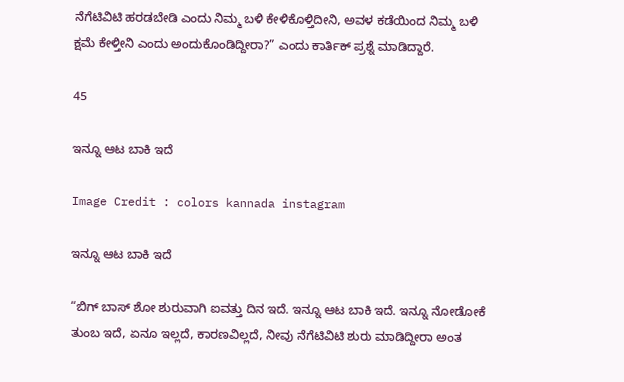ನೆಗೆಟಿವಿಟಿ ಹರಡಬೇಡಿ ಎಂದು ನಿಮ್ಮ ಬಳಿ ಕೇಳಿಕೊಳ್ತಿದೀನಿ, ಅವಳ ಕಡೆಯಿಂದ ನಿಮ್ಮ ಬಳಿ ಕ್ಷಮೆ ಕೇಳ್ತೀನಿ ಎಂದು ಅಂದುಕೊಂಡಿದ್ದೀರಾ?” ಎಂದು ಕಾರ್ತಿಕ್‌ ಪ್ರಶ್ನೆ ಮಾಡಿದ್ದಾರೆ.

45

ಇನ್ನೂ ಆಟ ಬಾಕಿ ಇದೆ

Image Credit : colors kannada instagram

ಇನ್ನೂ ಆಟ ಬಾಕಿ ಇದೆ

“ಬಿಗ್‌ ಬಾಸ್‌ ಶೋ ಶುರುವಾಗಿ ಐವತ್ತು ದಿನ ಇದೆ. ಇನ್ನೂ ಆಟ ಬಾಕಿ ಇದೆ. ಇನ್ನೂ ನೋಡೋಕೆ ತುಂಬ ಇದೆ, ಏನೂ ಇಲ್ಲದೆ, ಕಾರಣವಿಲ್ಲದೆ, ನೀವು ನೆಗೆಟಿವಿಟಿ ಶುರು ಮಾಡಿದ್ದೀರಾ ಅಂತ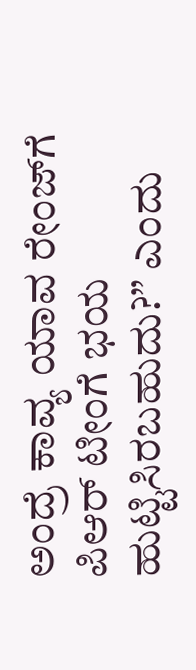ಅಂದ್ರೆ ಕಾವ್ಯ ಯಾವ ರೇಂಜ್‌ಗೆ ಪಿಆರ್‌ ಟೀಂಗೆ ಭಯ ಹುಟ್ಟಿಸಿರಬಹುದು?” ಎಂದು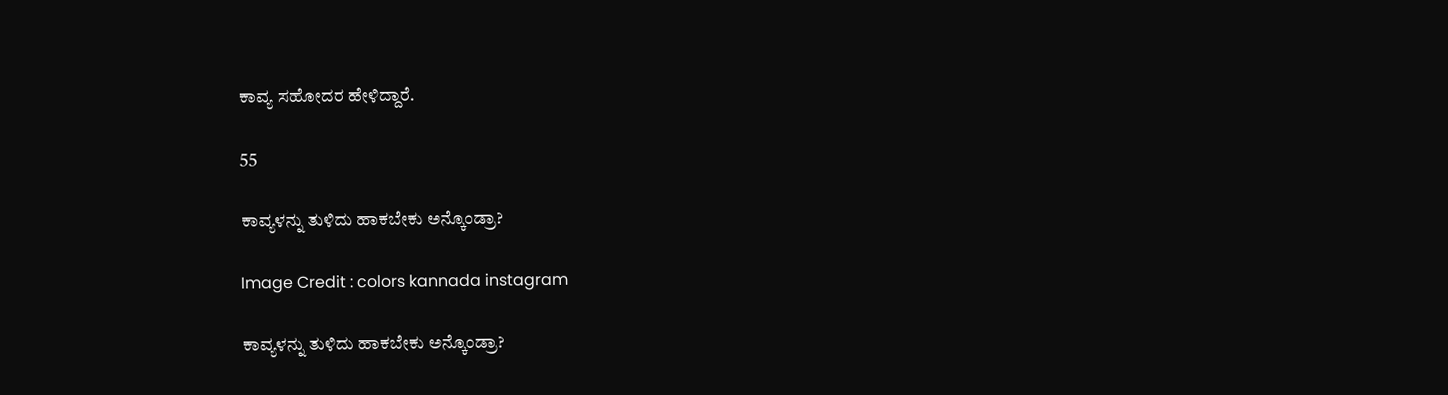ಕಾವ್ಯ ಸಹೋದರ ಹೇಳಿದ್ದಾರೆ.

55

ಕಾವ್ಯಳನ್ನು ತುಳಿದು ಹಾಕಬೇಕು ಅನ್ಕೊಂಡ್ರಾ?

Image Credit : colors kannada instagram

ಕಾವ್ಯಳನ್ನು ತುಳಿದು ಹಾಕಬೇಕು ಅನ್ಕೊಂಡ್ರಾ?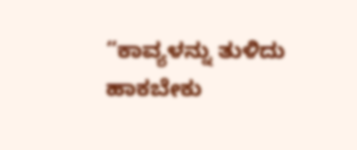“ಕಾವ್ಯಳನ್ನು ತುಳಿದು ಹಾಕಬೇಕು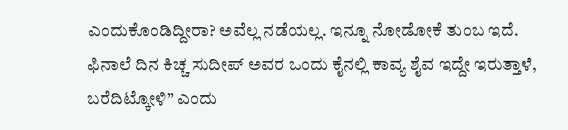ಎಂದುಕೊಂಡಿದ್ದೀರಾ? ಅವೆಲ್ಲ ನಡೆಯಲ್ಲ. ಇನ್ನೂ ನೋಡೋಕೆ ತುಂಬ ಇದೆ. ಫಿನಾಲೆ ದಿನ ಕಿಚ್ಚ ಸುದೀಪ್‌ ಅವರ ಒಂದು ಕೈನಲ್ಲಿ ಕಾವ್ಯ ಶೈವ ಇದ್ದೇ ಇರುತ್ತಾಳೆ, ಬರೆದಿಟ್ಕೋಳಿ” ಎಂದು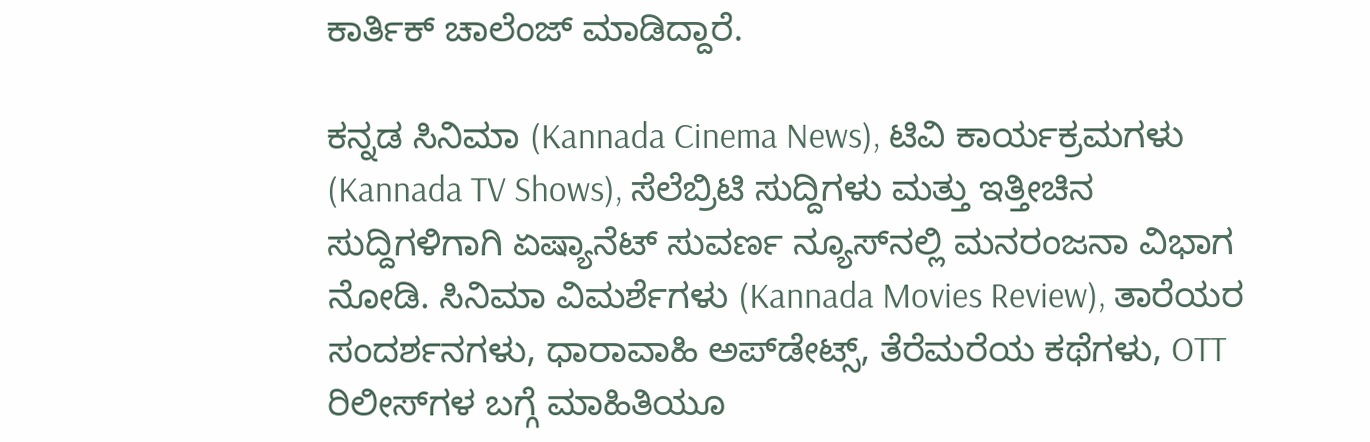ಕಾರ್ತಿಕ್‌ ಚಾಲೆಂಜ್‌ ಮಾಡಿದ್ದಾರೆ.

ಕನ್ನಡ ಸಿನಿಮಾ (Kannada Cinema News), ಟಿವಿ ಕಾರ್ಯಕ್ರಮಗಳು (Kannada TV Shows), ಸೆಲೆಬ್ರಿಟಿ ಸುದ್ದಿಗಳು ಮತ್ತು ಇತ್ತೀಚಿನ ಸುದ್ದಿಗಳಿಗಾಗಿ ಏಷ್ಯಾನೆಟ್ ಸುವರ್ಣ ನ್ಯೂಸ್‌ನಲ್ಲಿ ಮನರಂಜನಾ ವಿಭಾಗ ನೋಡಿ. ಸಿನಿಮಾ ವಿಮರ್ಶೆಗಳು (Kannada Movies Review), ತಾರೆಯರ ಸಂದರ್ಶನಗಳು, ಧಾರಾವಾಹಿ ಅಪ್‌ಡೇಟ್ಸ್‌, ತೆರೆಮರೆಯ ಕಥೆಗಳು, OTT ರಿಲೀಸ್‌ಗಳ ಬಗ್ಗೆ ಮಾಹಿತಿಯೂ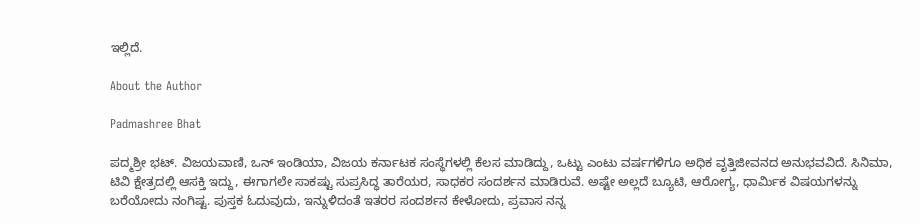ಇಲ್ಲಿದೆ.

About the Author

Padmashree Bhat

ಪದ್ಮಶ್ರೀ ಭಟ್. ವಿಜಯವಾಣಿ, ಒನ್ ಇಂಡಿಯಾ, ವಿಜಯ ಕರ್ನಾಟಕ ಸಂಸ್ಥೆಗಳಲ್ಲಿ ಕೆಲಸ ಮಾಡಿದ್ದು, ಒಟ್ಟು ಎಂಟು ವರ್ಷಗಳಿಗೂ ಅಧಿಕ ವೃತ್ತಿಜೀವನದ ಅನುಭವವಿದೆ. ಸಿನಿಮಾ, ಟಿವಿ ಕ್ಷೇತ್ರದಲ್ಲಿ ಆಸಕ್ತಿ ಇದ್ದು, ಈಗಾಗಲೇ ಸಾಕಷ್ಟು ಸುಪ್ರಸಿದ್ಧ ತಾರೆಯರ, ಸಾಧಕರ ಸಂದರ್ಶನ ಮಾಡಿರುವೆ. ಅಷ್ಟೇ ಅಲ್ಲದೆ ಬ್ಯೂಟಿ, ಆರೋಗ್ಯ, ಧಾರ್ಮಿಕ ವಿಷಯಗಳನ್ನು ಬರೆಯೋದು ನಂಗಿಷ್ಟ. ಪುಸ್ತಕ ಓದುವುದು, ಇನ್ನುಳಿದಂತೆ ಇತರರ ಸಂದರ್ಶನ ಕೇಳೋದು, ಪ್ರವಾಸ ನನ್ನ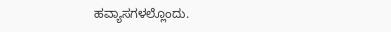ಹವ್ಯಾಸಗಳಲ್ಲೊಂದು.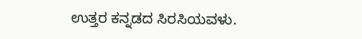ಉತ್ತರ ಕನ್ನಡದ ಸಿರಸಿಯವಳು.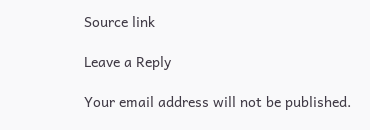Source link

Leave a Reply

Your email address will not be published.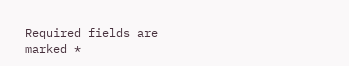Required fields are marked *